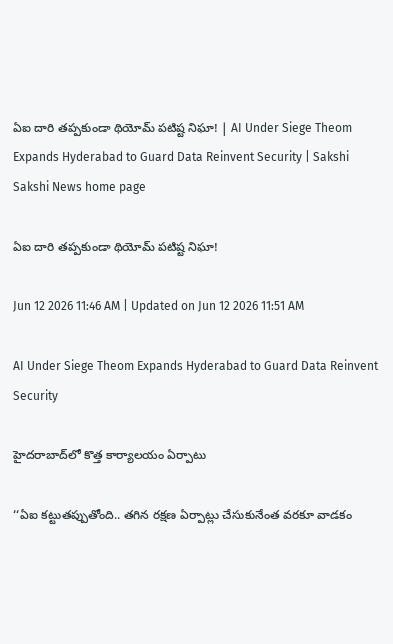ఏఐ దారి తప్పకుండా థియోమ్‌ పటిష్ట నిఘా! | AI Under Siege Theom Expands Hyderabad to Guard Data Reinvent Security | Sakshi
Sakshi News home page

ఏఐ దారి తప్పకుండా థియోమ్‌ పటిష్ట నిఘా!

Jun 12 2026 11:46 AM | Updated on Jun 12 2026 11:51 AM

AI Under Siege Theom Expands Hyderabad to Guard Data Reinvent Security

హైదరాబాద్‌లో కొత్త కార్యాలయం ఏర్పాటు

‘‘ఏఐ కట్టుతప్పుతోంది.. తగిన రక్షణ ఏర్పాట్లు చేసుకునేంత వరకూ వాడకం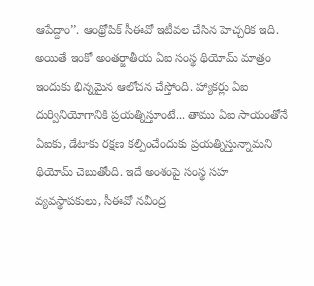ఆపేద్దాం’’. ఆంథ్రోపిక్‌ సీఈవో ఇటీవల చేసిన హెచ్చరిక ఇది. అయితే ఇంకో అంతర్జాతీయ ఏఐ సంస్థ థియోమ్‌ మాత్రం ఇందుకు భిన్నమైన ఆలోచన చేస్తోంది. హ్యాకర్లు ఏఐ దుర్వినియోగానికి ప్రయత్నిస్తూంటే... తాము ఏఐ సాయంతోనే ఏఐకు, డేటాకు రక్షణ కల్పించేందుకు ప్రయత్నిస్తున్నామని థియోమ్‌ చెబుతోంది. ఇదే అంశంపై సంస్థ సహ వ్యవస్థాపకులు, సీఈవో నవీంద్ర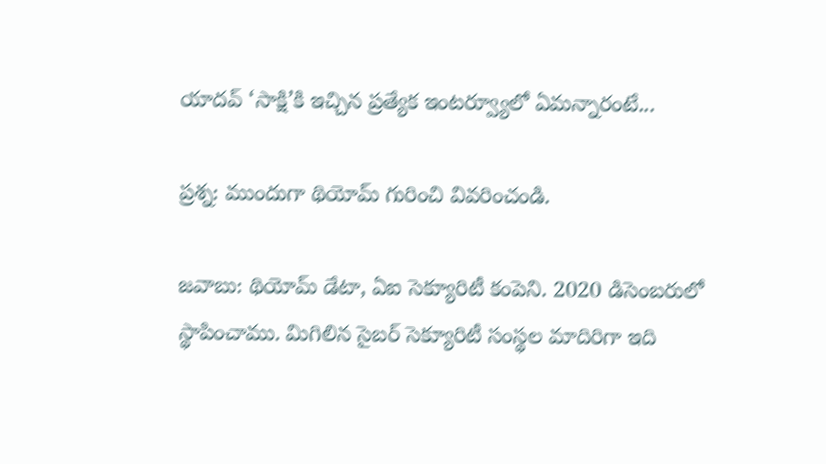యాదవ్‌ ‘సాక్షి’కి ఇచ్చిన ప్రత్యేక ఇంటర్వ్యూలో ఏమన్నారంటే...

ప్రశ్న: ముందుగా థియోమ్‌ గురించి వివరించండి.

జవాబు: థియోమ్‌ డేటా, ఏఐ సెక్యూరిటీ కంపెని. 2020 డిసెంబరులో స్థాపించాము. మిగిలిన సైబర్‌ సెక్యూరిటీ సంస్థల మాదిరిగా ఇది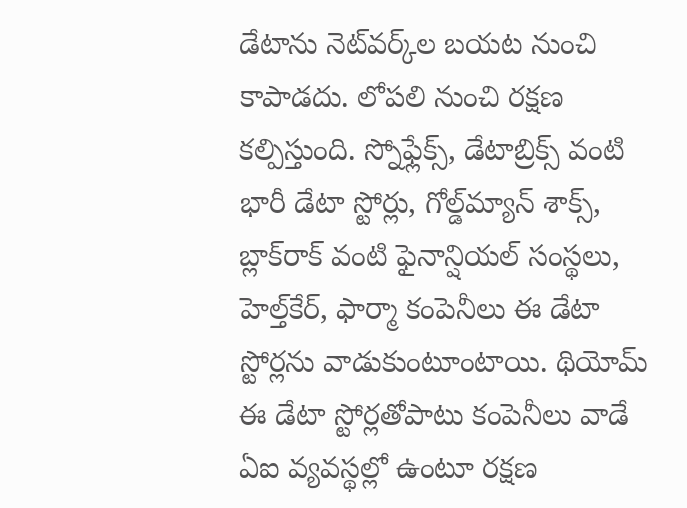డేటాను నెట్‌వర్క్‌ల బయట నుంచి కాపాడదు. లోపలి నుంచి రక్షణ కల్పిస్తుంది. స్నోఫ్లేక్స్‌, డేటాబ్రిక్స్‌ వంటి భారీ డేటా స్టోర్లు, గోల్డ్‌మ్యాన్ శాక్స్‌, బ్లాక్‌రాక్‌ వంటి ఫైనాన్షియల్‌ సంస్థలు, హెల్త్‌కేర్‌, ఫార్మా కంపెనీలు ఈ డేటా స్టోర్లను వాడుకుంటూంటాయి. థియోమ్‌ ఈ డేటా స్టోర్లతోపాటు కంపెనీలు వాడే ఏఐ వ్యవస్థల్లో ఉంటూ రక్షణ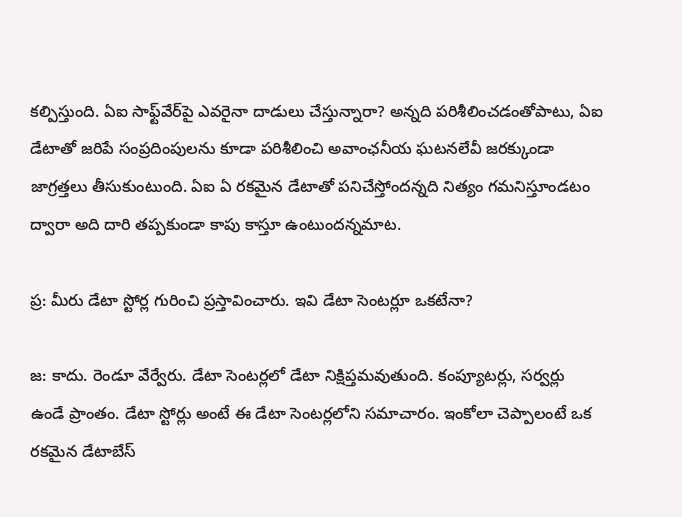కల్పిస్తుంది. ఏఐ సాఫ్ట్‌వేర్‌పై ఎవరైనా దాడులు చేస్తున్నారా? అన్నది పరిశీలించడంతోపాటు, ఏఐ డేటాతో జరిపే సంప్రదింపులను కూడా పరిశీలించి అవాంఛనీయ ఘటనలేవీ జరక్కుండా జాగ్రత్తలు తీసుకుంటుంది. ఏఐ ఏ రకమైన డేటాతో పనిచేస్తోందన్నది నిత్యం గమనిస్తూండటం ద్వారా అది దారి తప్పకుండా కాపు కాస్తూ ఉంటుందన్నమాట.

ప్ర: మీరు డేటా స్టోర్ల గురించి ప్రస్తావించారు. ఇవి డేటా సెంటర్లూ ఒకటేనా?

జ: కాదు. రెండూ వేర్వేరు. డేటా సెంటర్లలో డేటా నిక్షిప్తమవుతుంది. కంప్యూటర్లు, సర్వర్లు ఉండే ప్రాంతం. డేటా స్టోర్లు అంటే ఈ డేటా సెంటర్లలోని సమాచారం. ఇంకోలా చెప్పాలంటే ఒక రకమైన డేటాబేస్‌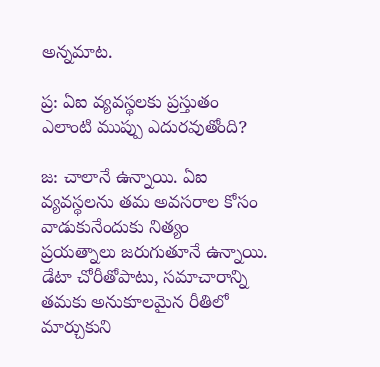అన్నమాట.

ప్ర: ఏఐ వ్యవస్థలకు ప్రస్తుతం ఎలాంటి ముప్పు ఎదురవుతోంది?

జ: చాలానే ఉన్నాయి. ఏఐ వ్యవస్థలను తమ అవసరాల కోసం వాడుకునేందుకు నిత్యం ప్రయత్నాలు జరుగుతూనే ఉన్నాయి. డేటా చోరీతోపాటు, సమాచారాన్ని తమకు అనుకూలమైన రీతిలో మార్చుకుని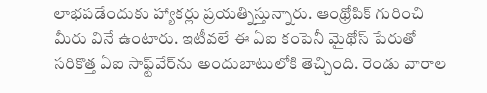లాభపడేందుకు హ్యాకర్లు ప్రయత్నిస్తున్నారు. ఆంథ్రోపిక్‌ గురించి మీరు వినే ఉంటారు. ఇటీవలే ఈ ఏఐ కంపెనీ మైథోస్‌ పేరుతో సరికొత్త ఏఐ సాఫ్ట్‌వేర్‌ను అందుబాటులోకి తెచ్చింది. రెండు వారాల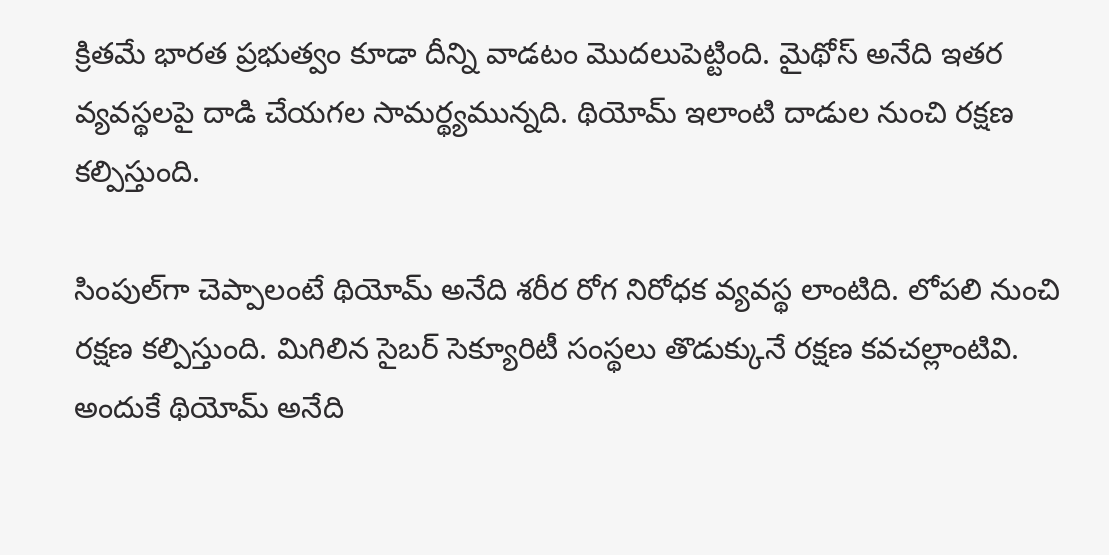క్రితమే భారత ప్రభుత్వం కూడా దీన్ని వాడటం మొదలుపెట్టింది. మైథోస్‌ అనేది ఇతర వ్యవస్థలపై దాడి చేయగల సామర్థ్యమున్నది. థియోమ్‌ ఇలాంటి దాడుల నుంచి రక్షణ కల్పిస్తుంది.

సింపుల్‌గా చెప్పాలంటే థియోమ్‌ అనేది శరీర రోగ నిరోధక వ్యవస్థ లాంటిది. లోపలి నుంచి రక్షణ కల్పిస్తుంది. మిగిలిన సైబర్‌ సెక్యూరిటీ సం‍స్థలు తొడుక్కునే రక్షణ కవచల్లాంటివి. అందుకే థియోమ్‌ అనేది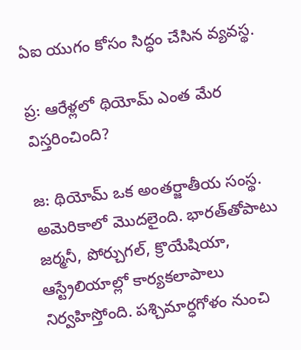ఏఐ యుగం కోసం సిద్ధం చేసిన వ్యవస్థ.

ప్ర: ఆరేళ్లలో థియోమ్‌ ఎంత మేర విస్తరించింది?

జ: థియోమ్‌ ఒక అంతర్జాతీయ సంస్థ. అమెరికాలో మొదలైంది. భారత్‌తోపాటు జర్మనీ, పోర్చుగల్‌, క్రొయేషియా, ఆస్ట్రేలియాల్లో కార్యకలాపాలు నిర్వహిస్తోంది. పశ్చిమార్ధగోళం నుంచి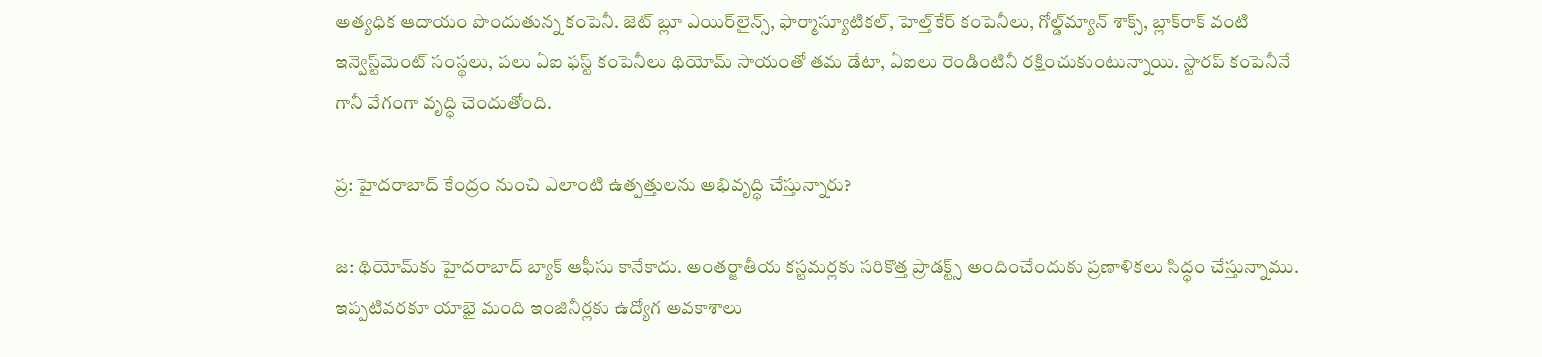అత్యధిక ఆదాయం పొందుతున్న కంపెనీ. జెట్‌ బ్లూ ఎయిర్‌లైన్స్‌, ఫార్మాస్యూటికల్‌, హెల్త్‌కేర్‌ కంపెనీలు, గోల్డ్‌మ్యాన్‌ శాక్స్, బ్లాక్‌రాక్‌ వంటి ఇన్వెస్ట్‌మెంట్‌ సంస్థలు, పలు ఏఐ ఫస్ట్‌ కంపెనీలు థియోమ్‌ సాయంతో తమ డేటా, ఏఐలు రెండింటినీ రక్షించుకుంటున్నాయి. స్టారప్‌ కంపెనీనే గానీ వేగంగా వృద్ధి చెందుతోంది.

ప్ర: హైదరాబాద్‌ కేంద్రం నుంచి ఎలాంటి ఉత్పత్తులను అభివృద్ధి చేస్తున్నారు?

జ: థియోమ్‌కు హైదరాబాద్‌ బ్యాక్‌ ఆఫీసు కానేకాదు. అంతర్జాతీయ కస్టమర్లకు సరికొత్త ప్రాడక్ట్స్ అందించేందుకు ప్రణాళికలు సిద్ధం చేస్తున్నాము. ఇప్పటివరకూ యాభై మంది ఇంజినీర్లకు ఉద్యోగ అవకాశాలు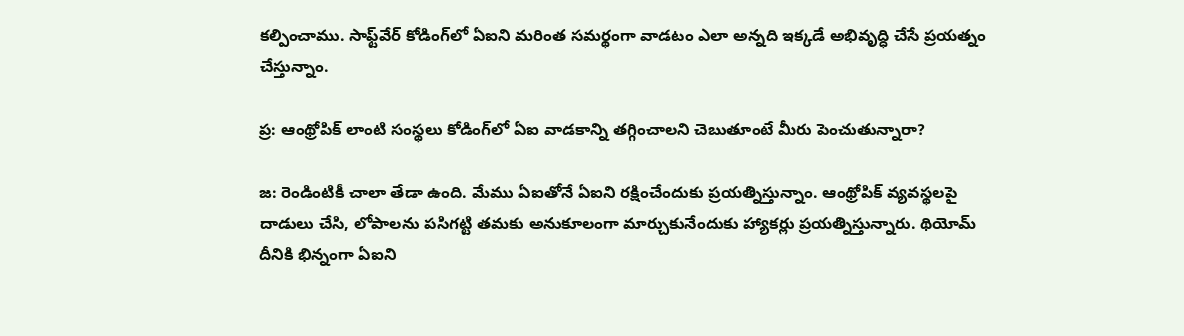కల్పించాము. సాఫ్ట్‌వేర్‌ కోడింగ్‌లో ఏఐని మరింత సమర్థంగా వాడటం ఎలా అన్నది ఇక్కడే అభివృద్ధి చేసే ప్రయత్నం చేస్తున్నాం.

ప్ర: ఆంథ్రోపిక్‌ లాంటి సంస్థలు కోడింగ్‌లో ఏఐ వాడకాన్ని తగ్గించాలని చెబుతూంటే మీరు పెంచుతున్నారా?

జ: రెండింటికీ చాలా తేడా ఉంది. మేము ఏఐతోనే ఏఐని రక్షించేందుకు ప్రయత్నిస్తున్నాం. ఆంథ్రోపిక్‌ వ్యవస్థలపై దాడులు చేసి, లోపాలను పసిగట్టి తమకు అనుకూలంగా మార్చుకునేందుకు హ్యాకర్లు ప్రయత్నిస్తున్నారు. థియోమ్‌ దీనికి భిన్నంగా ఏఐని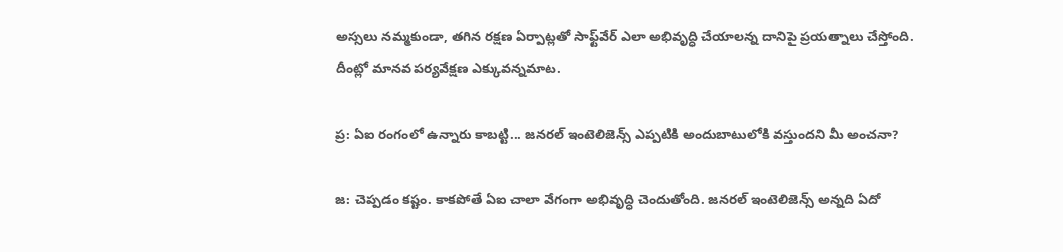అస్సలు నమ్మకుండా, తగిన రక్షణ ఏర్పాట్లతో సాఫ్ట్‌వేర్‌ ఎలా అభివృద్ధి చేయాలన్న దానిపై ప్రయత్నాలు చేస్తోంది. దీంట్లో మానవ పర్యవేక్షణ ఎక్కువన్నమాట.

ప్ర: ఏఐ రంగంలో ఉన్నారు కాబట్టి... జనరల్‌ ఇంటెలిజెన్స్‌ ఎప్పటికి అందుబాటులోకి వస్తుందని మీ అంచనా?

జ: చెప్పడం కష్టం. కాకపోతే ఏఐ చాలా వేగంగా అభివృద్ధి చెందుతోంది. జనరల్‌ ఇంటెలిజెన్స్‌ అన్నది ఏదో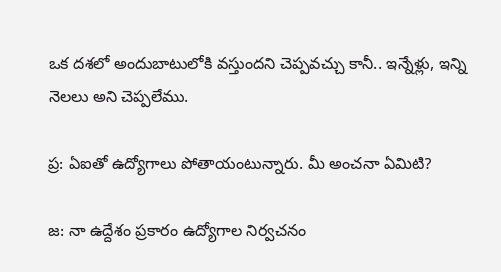ఒక దశలో అందుబాటులోకి వస్తుందని చెప్పవచ్చు కానీ.. ఇన్నేళ్లు, ఇన్ని నెలలు అని చెప్పలేము.

ప్ర: ఏఐతో ఉద్యోగాలు పోతాయంటున్నారు. మీ అంచనా ఏమిటి?

జ: నా ఉద్దేశం ప్రకారం ఉద్యోగాల నిర్వచనం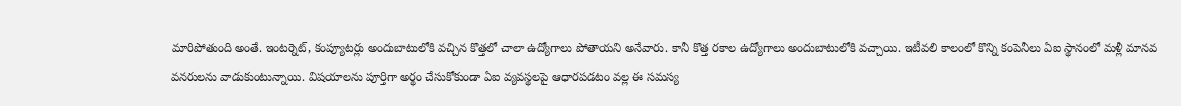మారిపోతుంది అంతే. ఇంటర్నెట్‌, కంప్యూటర్లు అందుబాటులోకి వచ్చిన కొత్తలో చాలా ఉద్యోగాలు పోతాయని అనేవారు. కానీ కొత్త రకాల ఉద్యోగాలు అందుబాటులోకి వచ్చాయి. ఇటీవలి కాలంలో కొన్ని కంపెనీలు ఏఐ స్థానంలో మళ్లీ మానవ వనరులను వాడుకుంటున్నాయి. విషయాలను పూర్తిగా అర్థం చేసుకోకుండా ఏఐ వ్యవస్థలపై ఆధారపడటం వల్ల ఈ సమస్య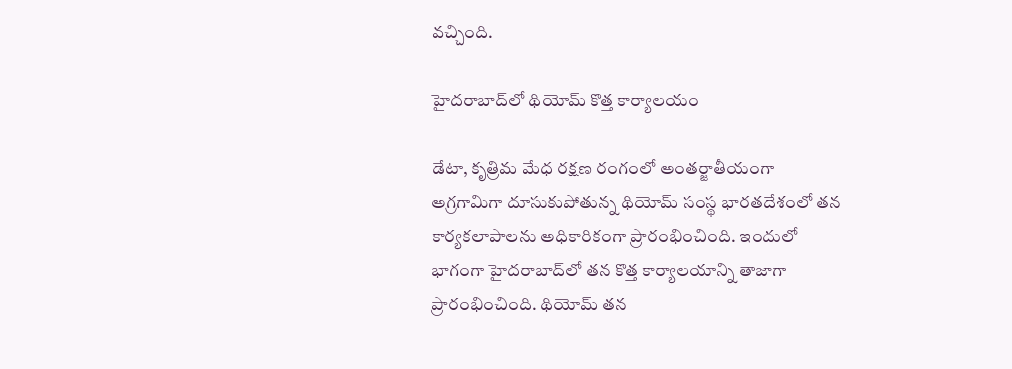వచ్చింది.

హైదరాబాద్‌లో థియోమ్‌ కొత్త కార్యాలయం

డేటా, కృత్రిమ మేధ రక్షణ రంగంలో అంతర్జాతీయంగా అగ్రగామిగా దూసుకుపోతున్న థియోమ్‌ సంస్థ భారతదేశంలో తన కార్యకలాపాలను అధికారికంగా ప్రారంభించింది. ఇందులో భాగంగా హైదరాబాద్‌లో తన కొత్త కార్యాలయాన్ని తాజాగా ప్రారంభించింది. థియోమ్‌ తన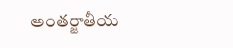అంతర్జాతీయ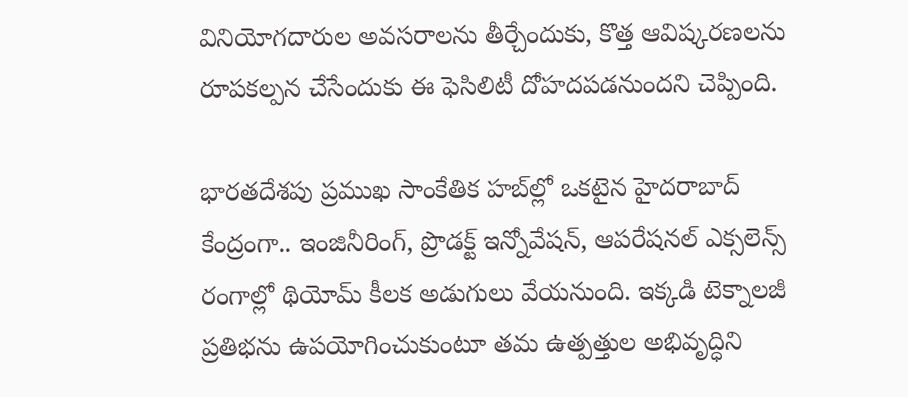వినియోగదారుల అవసరాలను తీర్చేందుకు, కొత్త ఆవిష్కరణలను రూపకల్పన చేసేందుకు ఈ ఫెసిలిటీ దోహదపడనుందని చెప్పింది.

భారతదేశపు ప్రముఖ సాంకేతిక హబ్‌ల్లో ఒకటైన హైదరాబాద్ కేంద్రంగా.. ఇంజినీరింగ్, ప్రొడక్ట్ ఇన్నోవేషన్, ఆపరేషనల్ ఎక్సలెన్స్ రంగాల్లో థియోమ్‌ కీలక అడుగులు వేయనుంది. ఇక్కడి టెక్నాలజీ ప్రతిభను ఉపయోగించుకుంటూ తమ ఉత్పత్తుల అభివృద్ధిని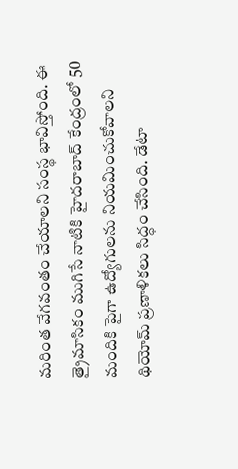మరింత వేగవంతం చేయాలని సంస్థ భావిస్తోంది. ఈ త్రైమాసికం ముగిసే నాటికి హైదరాబాద్ కేంద్రంలో 50 మందికి పైగా ఉద్యోగులను నియమించుకోవాలని థియోమ్‌ ప్రణాళికలు సిద్ధం చేసింది. డేటా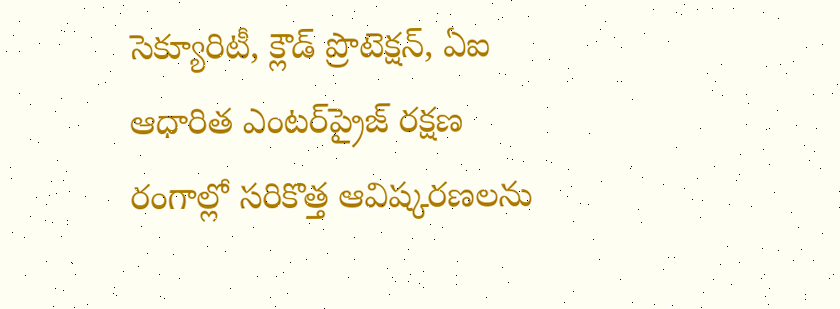సెక్యూరిటీ, క్లౌడ్ ప్రొటెక్షన్, ఏఐ ఆధారిత ఎంటర్‌ప్రైజ్ రక్షణ రంగాల్లో సరికొత్త ఆవిష్కరణలను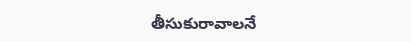తీసుకురావాలనే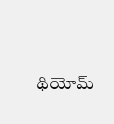థియోమ్‌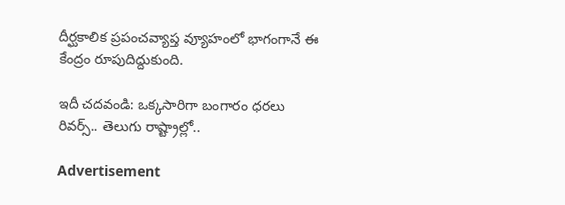దీర్ఘకాలిక ప్రపంచవ్యాప్త వ్యూహంలో భాగంగానే ఈ కేంద్రం రూపుదిద్దుకుంది.

ఇదీ చదవండి: ఒక్కసారిగా బంగారం ధరలు రివర్స్‌.. తెలుగు రాష్ట్రాల్లో..

Advertisement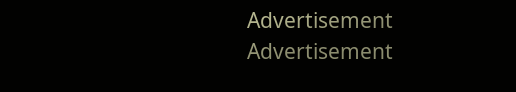Advertisement
Advertisement